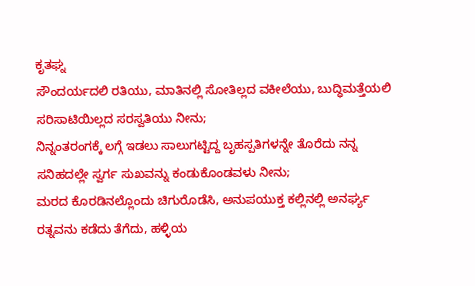ಕೃತಘ್ನ
ಸೌಂದರ್ಯದಲಿ ರತಿಯು, ಮಾತಿನಲ್ಲಿ ಸೋತಿಲ್ಲದ ವಕೀಲೆಯು, ಬುದ್ಧಿಮತ್ತೆಯಲಿ ಸರಿಸಾಟಿಯಿಲ್ಲದ ಸರಸ್ವತಿಯು ನೀನು;
ನಿನ್ನಂತರಂಗಕ್ಕೆ ಲಗ್ಗೆ ಇಡಲು ಸಾಲುಗಟ್ಟಿದ್ದ ಬೃಹಸ್ಪತಿಗಳನ್ನೇ ತೊರೆದು ನನ್ನ ಸನಿಹದಲ್ಲೇ ಸ್ವರ್ಗ ಸುಖವನ್ನು ಕಂಡುಕೊಂಡವಳು ನೀನು;
ಮರದ ಕೊರಡಿನಲ್ಲೊಂದು ಚಿಗುರೊಡೆಸಿ, ಅನುಪಯುಕ್ತ ಕಲ್ಲಿನಲ್ಲಿ ಅನರ್ಘ್ಯ ರತ್ನವನು ಕಡೆದು ತೆಗೆದು, ಹಳ್ಳಿಯ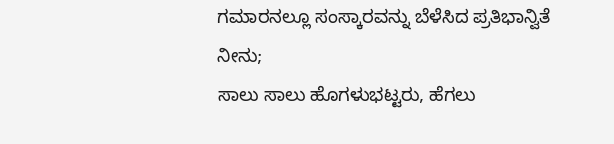ಗಮಾರನಲ್ಲೂ ಸಂಸ್ಕಾರವನ್ನು ಬೆಳೆಸಿದ ಪ್ರತಿಭಾನ್ವಿತೆ ನೀನು;
ಸಾಲು ಸಾಲು ಹೊಗಳುಭಟ್ಟರು, ಹೆಗಲು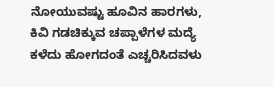ನೋಯುವಷ್ಟು ಹೂವಿನ ಹಾರಗಳು, ಕಿವಿ ಗಡಚಿಕ್ಕುವ ಚಪ್ಪಾಳೆಗಳ ಮದ್ಯೆ ಕಳೆದು ಹೋಗದಂತೆ ಎಚ್ಚರಿಸಿದವಳು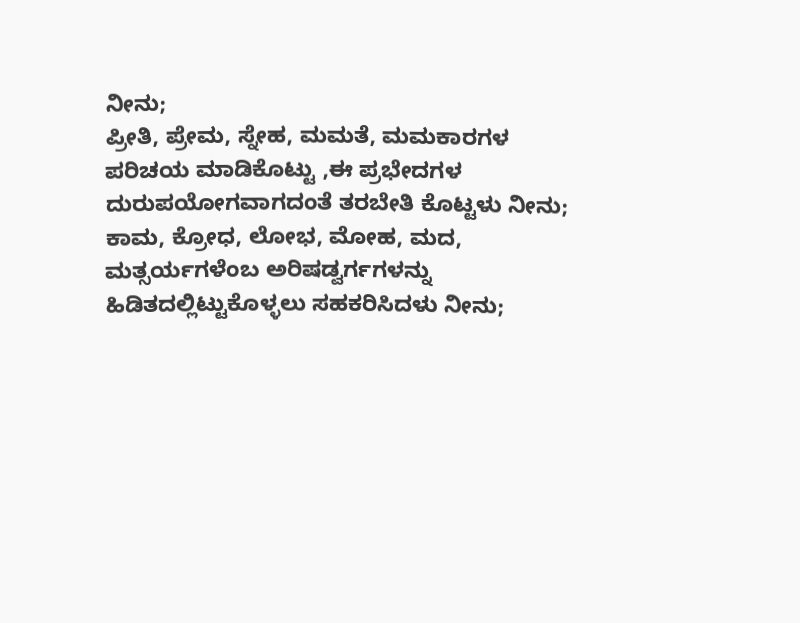ನೀನು;
ಪ್ರೀತಿ, ಪ್ರೇಮ, ಸ್ನೇಹ, ಮಮತೆ, ಮಮಕಾರಗಳ ಪರಿಚಯ ಮಾಡಿಕೊಟ್ಟು ,ಈ ಪ್ರಭೇದಗಳ ದುರುಪಯೋಗವಾಗದಂತೆ ತರಬೇತಿ ಕೊಟ್ಟಳು ನೀನು;
ಕಾಮ, ಕ್ರೋಧ, ಲೋಭ, ಮೋಹ, ಮದ, ಮತ್ಸರ್ಯಗಳೆಂಬ ಅರಿಷಡ್ವರ್ಗಗಳನ್ನು ಹಿಡಿತದಲ್ಲಿಟ್ಟುಕೊಳ್ಳಲು ಸಹಕರಿಸಿದಳು ನೀನು;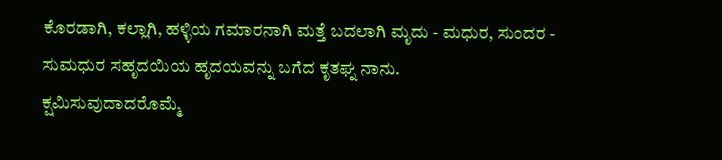ಕೊರಡಾಗಿ, ಕಲ್ಲಾಗಿ, ಹಳ್ಳಿಯ ಗಮಾರನಾಗಿ ಮತ್ತೆ ಬದಲಾಗಿ ಮೃದು - ಮಧುರ, ಸುಂದರ - ಸುಮಧುರ ಸಹೃದಯಿಯ ಹೃದಯವನ್ನು ಬಗೆದ ಕೃತಘ್ನ ನಾನು.
ಕ್ಷಮಿಸುವುದಾದರೊಮ್ಮೆ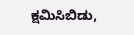ಕ್ಷಮಿಸಿಬಿಡು,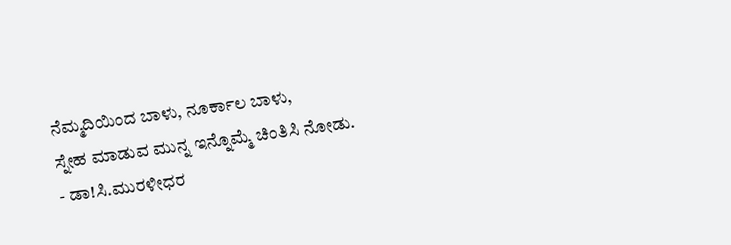ನೆಮ್ಮದಿಯಿಂದ ಬಾಳು, ನೂರ್ಕಾಲ ಬಾಳು,
ಸ್ನೇಹ ಮಾಡುವ ಮುನ್ನ ಇನ್ನೊಮ್ಮೆ ಚಿಂತಿಸಿ ನೋಡು.
- ಡಾ!ಸಿ.ಮುರಳೀಧರ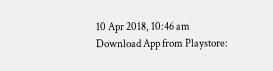10 Apr 2018, 10:46 am
Download App from Playstore: